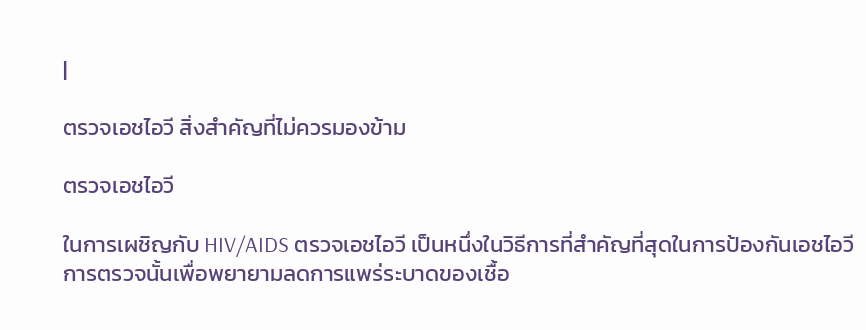|

ตรวจเอชไอวี สิ่งสำคัญที่ไม่ควรมองข้าม

ตรวจเอชไอวี

ในการเผชิญกับ HIV/AIDS ตรวจเอชไอวี เป็นหนึ่งในวิธีการที่สำคัญที่สุดในการป้องกันเอชไอวี การตรวจนั้นเพื่อพยายามลดการแพร่ระบาดของเชื้อ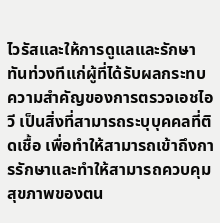ไวรัสและให้การดูแลและรักษาทันท่วงทีแก่ผู้ที่ได้รับผลกระทบ ความสำคัญของการตรวจเอชไอวี เป็นสิ่งที่สามารถระบุบุคคลที่ติดเชื้อ เพื่อทำให้สามารถเข้าถึงการรักษาและทำให้สามารถควบคุมสุขภาพของตน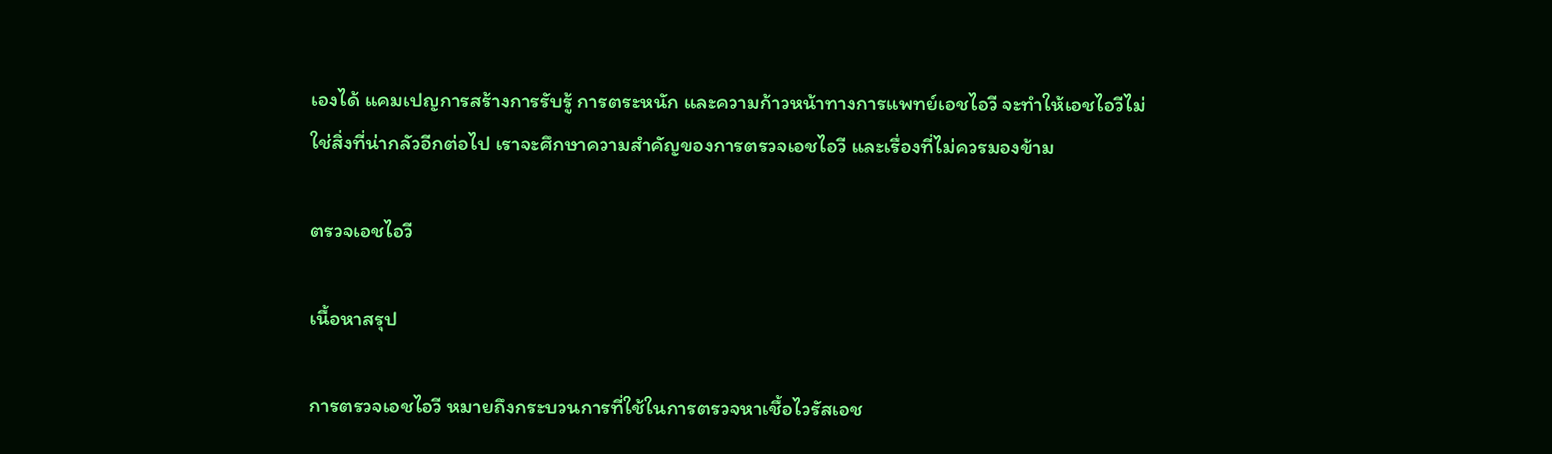เองได้ แคมเปญการสร้างการรับรู้ การตระหนัก และความก้าวหน้าทางการแพทย์เอชไอวี จะทำให้เอชไอวีไม่ใช่สิ่งที่น่ากลัวอีกต่อไป เราจะศึกษาความสำคัญของการตรวจเอชไอวี และเรื่องที่ไม่ควรมองข้าม

ตรวจเอชไอวี

เนื้อหาสรุป

การตรวจเอชไอวี หมายถึงกระบวนการที่ใช้ในการตรวจหาเชื้อไวรัสเอช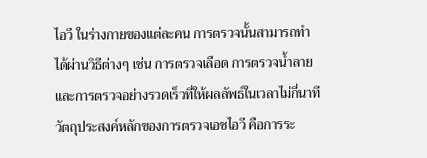ไอวี ในร่างกายของแต่ละคน การตรวจนั้นสามารถทำได้ผ่านวิธีต่างๆ เช่น การตรวจเลือด การตรวจน้ำลาย และการตรวจอย่างรวดเร็วที่ให้ผลลัพธ์ในเวลาไม่กี่นาที วัตถุประสงค์หลักของการตรวจเอชไอวี คือการระ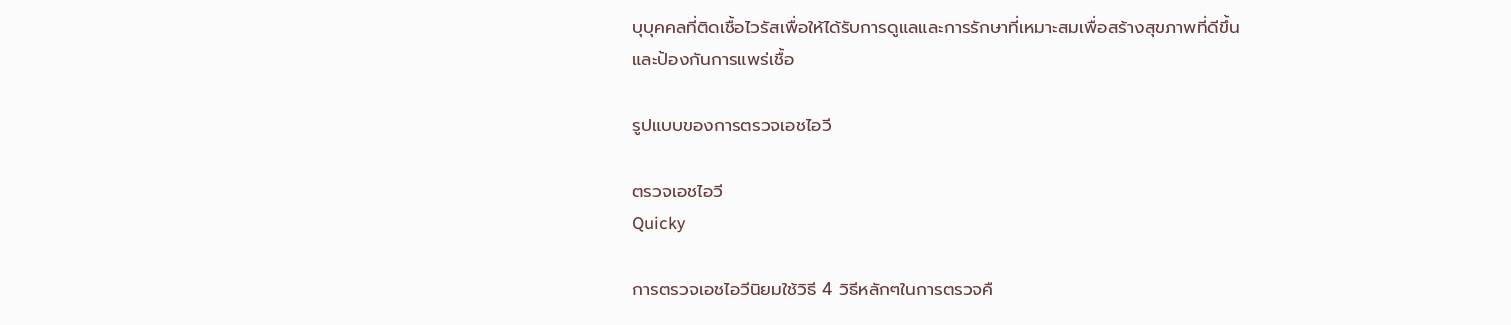บุบุคคลที่ติดเชื้อไวรัสเพื่อให้ได้รับการดูแลและการรักษาที่เหมาะสมเพื่อสร้างสุขภาพที่ดีขึ้นและป้องกันการแพร่เชื้อ

รูปแบบของการตรวจเอชไอวี

ตรวจเอชไอวี
Quicky

การตรวจเอชไอวีนิยมใช้วิธี 4 วิธีหลักๆในการตรวจคื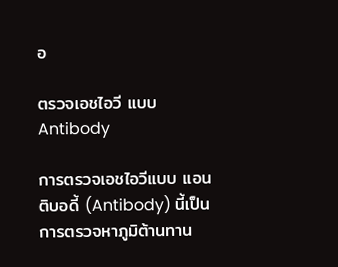อ

ตรวจเอชไอวี แบบ Antibody

การตรวจเอชไอวีแบบ แอนติบอดี้ (Antibody) นี้เป็นการตรวจหาภูมิต้านทาน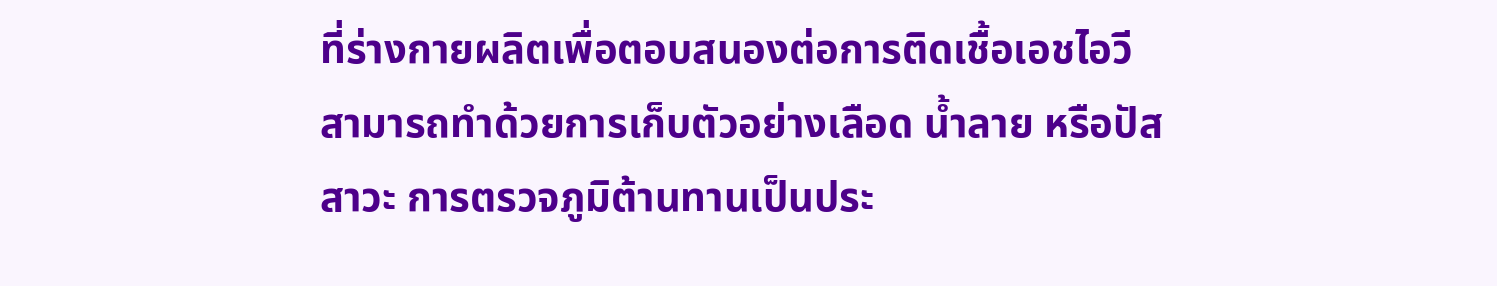ที่ร่างกายผลิตเพื่อตอบสนองต่อการติดเชื้อเอชไอวี สามารถทำด้วยการเก็บตัวอย่างเลือด น้ำลาย หรือปัสสาวะ การตรวจภูมิต้านทานเป็นประ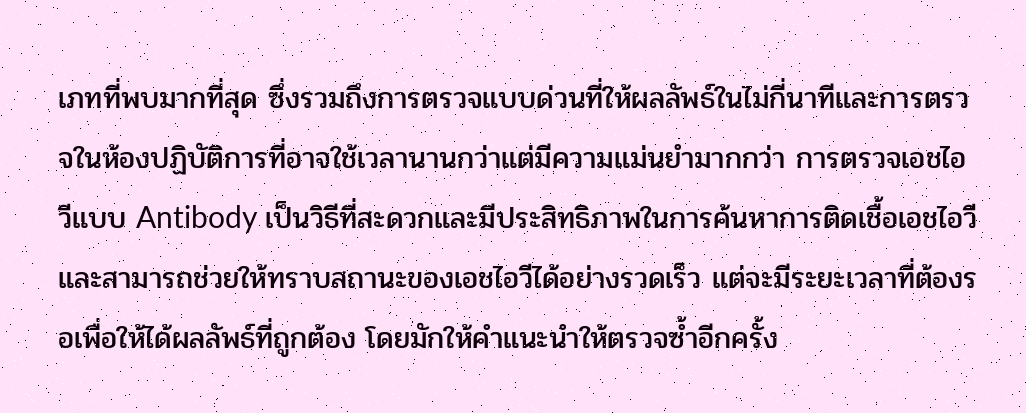เภทที่พบมากที่สุด ซึ่งรวมถึงการตรวจแบบด่วนที่ให้ผลลัพธ์ในไม่กี่นาทีและการตรวจในห้องปฏิบัติการที่อาจใช้เวลานานกว่าแต่มีความแม่นยำมากกว่า การตรวจเอชไอวีแบบ Antibody เป็นวิธีที่สะดวกและมีประสิทธิภาพในการค้นหาการติดเชื้อเอชไอวีและสามารถช่วยให้ทราบสถานะของเอชไอวีได้อย่างรวดเร็ว แต่จะมีระยะเวลาที่ต้องรอเพื่อให้ได้ผลลัพธ์ที่ถูกต้อง โดยมักให้คำแนะนำให้ตรวจซ้ำอีกครั้ง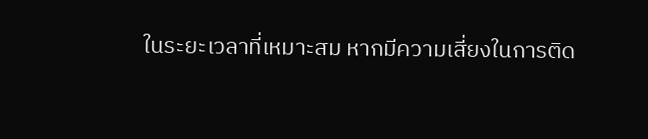ในระยะเวลาที่เหมาะสม หากมีความเสี่ยงในการติด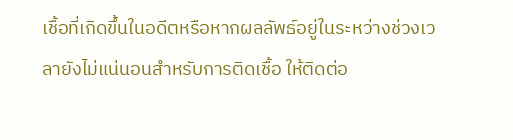เชื้อที่เกิดขึ้นในอดีตหรือหากผลลัพธ์อยู่ในระหว่างช่วงเวลายังไม่แน่นอนสำหรับการติดเชื้อ ให้ติดต่อ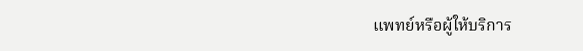แพทย์หรือผู้ให้บริการ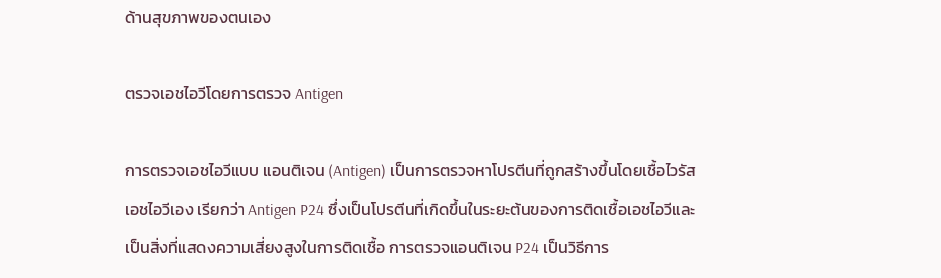ด้านสุขภาพของตนเอง

ตรวจเอชไอวีโดยการตรวจ Antigen

การตรวจเอชไอวีแบบ แอนติเจน (Antigen) เป็นการตรวจหาโปรตีนที่ถูกสร้างขึ้นโดยเชื้อไวรัสเอชไอวีเอง เรียกว่า Antigen P24 ซึ่งเป็นโปรตีนที่เกิดขึ้นในระยะต้นของการติดเชื้อเอชไอวีและเป็นสิ่งที่แสดงความเสี่ยงสูงในการติดเชื้อ การตรวจแอนติเจน P24 เป็นวิธีการ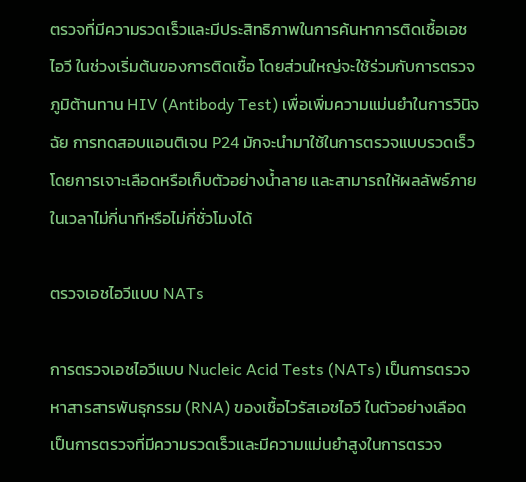ตรวจที่มีความรวดเร็วและมีประสิทธิภาพในการค้นหาการติดเชื้อเอชไอวี ในช่วงเริ่มต้นของการติดเชื้อ โดยส่วนใหญ่จะใช้ร่วมกับการตรวจภูมิต้านทาน HIV (Antibody Test) เพื่อเพิ่มความแม่นยำในการวินิจฉัย การทดสอบแอนติเจน P24 มักจะนำมาใช้ในการตรวจแบบรวดเร็ว โดยการเจาะเลือดหรือเก็บตัวอย่างน้ำลาย และสามารถให้ผลลัพธ์ภายในเวลาไม่กี่นาทีหรือไม่กี่ชั่วโมงได้

ตรวจเอชไอวีแบบ NATs

การตรวจเอชไอวีแบบ Nucleic Acid Tests (NATs) เป็นการตรวจหาสารสารพันธุกรรม (RNA) ของเชื้อไวรัสเอชไอวี ในตัวอย่างเลือด เป็นการตรวจที่มีความรวดเร็วและมีความแม่นยำสูงในการตรวจ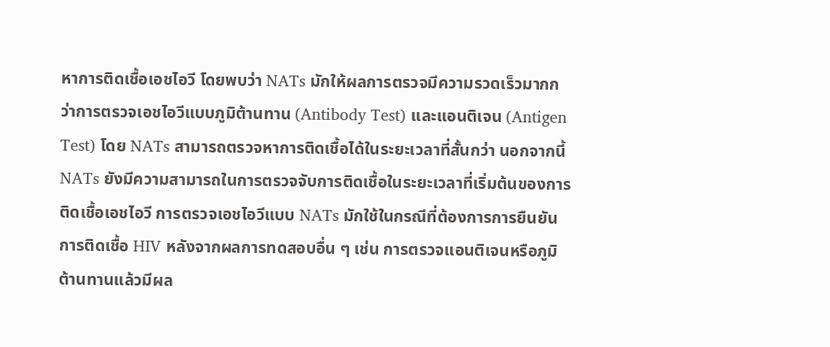หาการติดเชื้อเอชไอวี โดยพบว่า NATs มักให้ผลการตรวจมีความรวดเร็วมากกว่าการตรวจเอชไอวีแบบภูมิต้านทาน (Antibody Test) และแอนติเจน (Antigen Test) โดย NATs สามารถตรวจหาการติดเชื้อได้ในระยะเวลาที่สั้นกว่า นอกจากนี้ NATs ยังมีความสามารถในการตรวจจับการติดเชื้อในระยะเวลาที่เริ่มต้นของการติดเชื้อเอชไอวี การตรวจเอชไอวีแบบ NATs มักใช้ในกรณีที่ต้องการการยืนยันการติดเชื้อ HIV หลังจากผลการทดสอบอื่น ๆ เช่น การตรวจแอนติเจนหรือภูมิต้านทานแล้วมีผล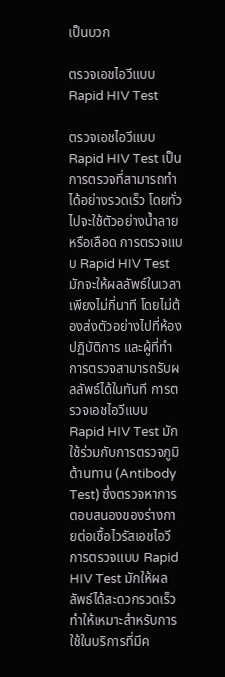เป็นบวก

ตรวจเอชไอวีแบบ Rapid HIV Test

ตรวจเอชไอวีแบบ Rapid HIV Test เป็นการตรวจที่สามารถทำได้อย่างรวดเร็ว โดยทั่วไปจะใช้ตัวอย่างน้ำลายหรือเลือด การตรวจแบบ Rapid HIV Test มักจะให้ผลลัพธ์ในเวลาเพียงไม่กี่นาที โดยไม่ต้องส่งตัวอย่างไปที่ห้องปฏิบัติการ และผู้ที่ทำการตรวจสามารถรับผลลัพธ์ได้ในทันที การตรวจเอชไอวีแบบ Rapid HIV Test มักใช้ร่วมกับการตรวจภูมิต้านทาน (Antibody Test) ซึ่งตรวจหาการตอบสนองของร่างกายต่อเชื้อไวรัสเอชไอวี การตรวจแบบ Rapid HIV Test มักให้ผลลัพธ์ได้สะดวกรวดเร็ว ทำให้เหมาะสำหรับการใช้ในบริการที่มีค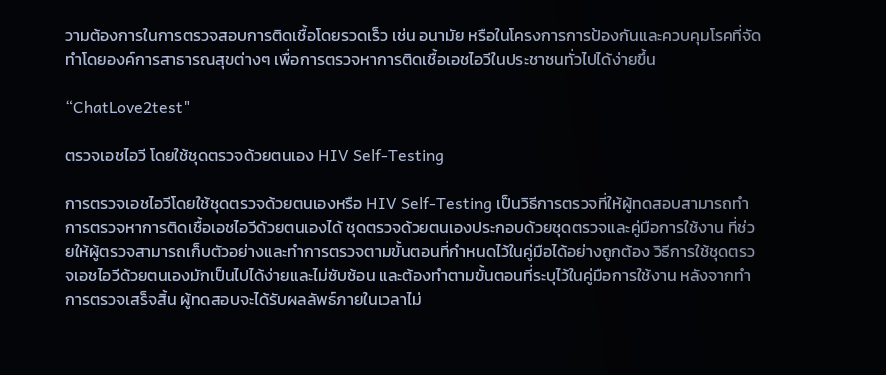วามต้องการในการตรวจสอบการติดเชื้อโดยรวดเร็ว เช่น อนามัย หรือในโครงการการป้องกันและควบคุมโรคที่จัดทำโดยองค์การสาธารณสุขต่างๆ เพื่อการตรวจหาการติดเชื้อเอชไอวีในประชาชนทั่วไปได้ง่ายขึ้น

“ChatLove2test"

ตรวจเอชไอวี โดยใช้ชุดตรวจด้วยตนเอง HIV Self-Testing

การตรวจเอชไอวีโดยใช้ชุดตรวจด้วยตนเองหรือ HIV Self-Testing เป็นวิธีการตรวจที่ให้ผู้ทดสอบสามารถทำการตรวจหาการติดเชื้อเอชไอวีด้วยตนเองได้ ชุดตรวจด้วยตนเองประกอบด้วยชุดตรวจและคู่มือการใช้งาน ที่ช่วยให้ผู้ตรวจสามารถเก็บตัวอย่างและทำการตรวจตามขั้นตอนที่กำหนดไว้ในคู่มือได้อย่างถูกต้อง วิธีการใช้ชุดตรวจเอชไอวีด้วยตนเองมักเป็นไปได้ง่ายและไม่ซับซ้อน และต้องทำตามขั้นตอนที่ระบุไว้ในคู่มือการใช้งาน หลังจากทำการตรวจเสร็จสิ้น ผู้ทดสอบจะได้รับผลลัพธ์ภายในเวลาไม่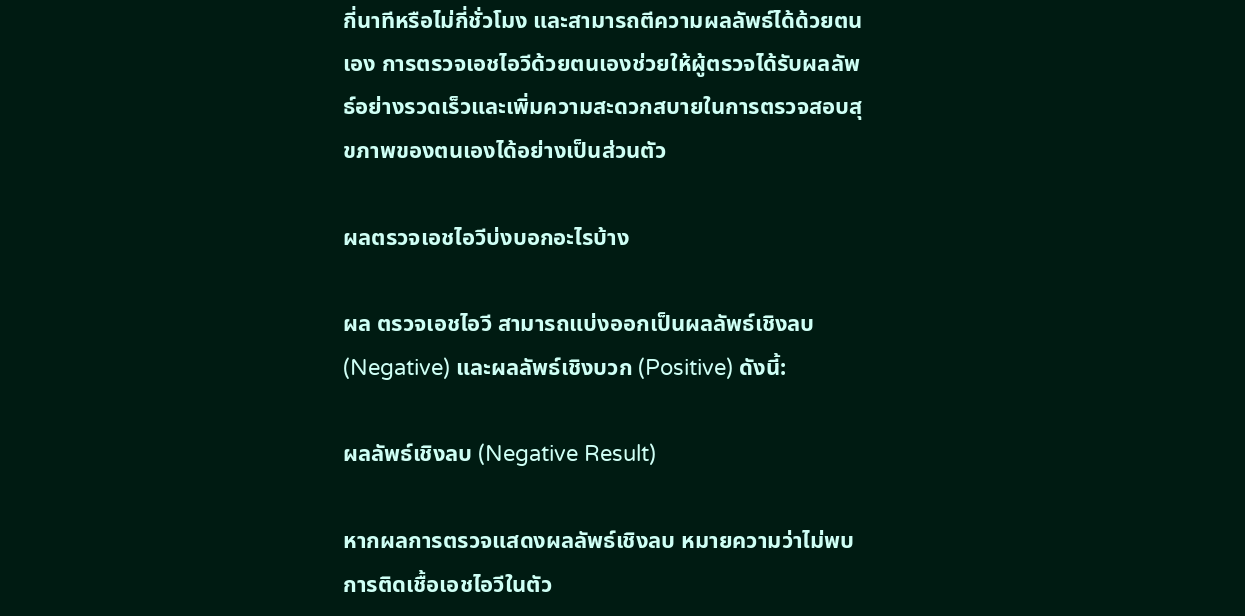กี่นาทีหรือไม่กี่ชั่วโมง และสามารถตีความผลลัพธ์ได้ด้วยตนเอง การตรวจเอชไอวีด้วยตนเองช่วยให้ผู้ตรวจได้รับผลลัพธ์อย่างรวดเร็วและเพิ่มความสะดวกสบายในการตรวจสอบสุขภาพของตนเองได้อย่างเป็นส่วนตัว

ผลตรวจเอชไอวีบ่งบอกอะไรบ้าง

ผล ตรวจเอชไอวี สามารถแบ่งออกเป็นผลลัพธ์เชิงลบ (Negative) และผลลัพธ์เชิงบวก (Positive) ดังนี้:

ผลลัพธ์เชิงลบ (Negative Result)

หากผลการตรวจแสดงผลลัพธ์เชิงลบ หมายความว่าไม่พบการติดเชื้อเอชไอวีในตัว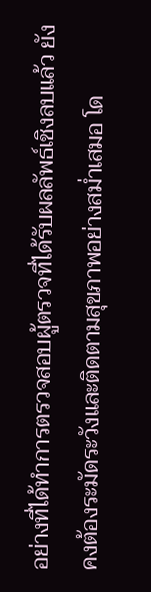อย่างที่ได้ทำการตรวจสอบผู้ตรวจที่ได้รับผลลัพธ์เชิงลบแล้ว ยังคงต้องระมัดระวังและติดตามสุขภาพอย่างสม่ำเสมอ โด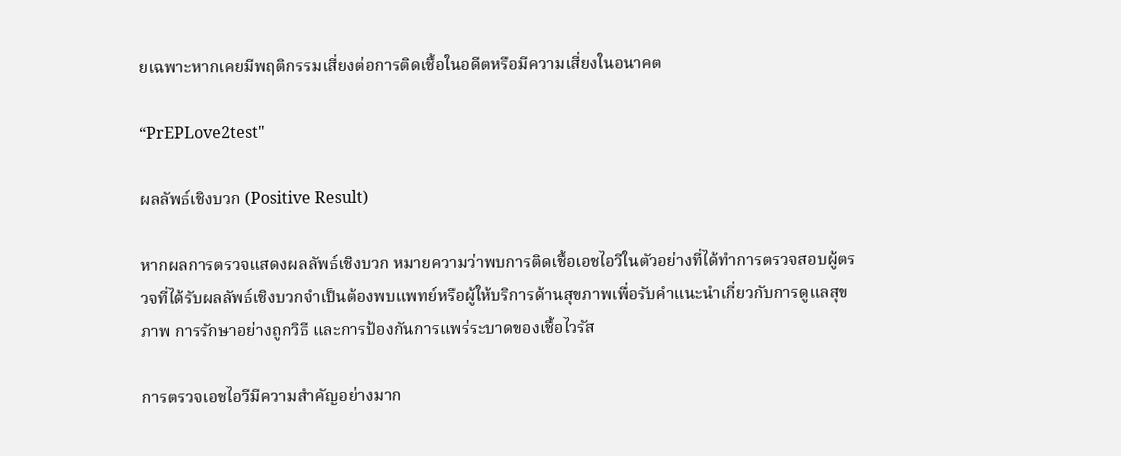ยเฉพาะหากเคยมีพฤติกรรมเสี่ยงต่อการติดเชื้อในอดีตหรือมีความเสี่ยงในอนาคต

“PrEPLove2test"

ผลลัพธ์เชิงบวก (Positive Result)

หากผลการตรวจแสดงผลลัพธ์เชิงบวก หมายความว่าพบการติดเชื้อเอชไอวีในตัวอย่างที่ได้ทำการตรวจสอบผู้ตรวจที่ได้รับผลลัพธ์เชิงบวกจำเป็นต้องพบแพทย์หรือผู้ให้บริการด้านสุขภาพเพื่อรับคำแนะนำเกี่ยวกับการดูแลสุขภาพ การรักษาอย่างถูกวิธี และการป้องกันการแพร่ระบาดของเชื้อไวรัส

การตรวจเอชไอวีมีความสำคัญอย่างมาก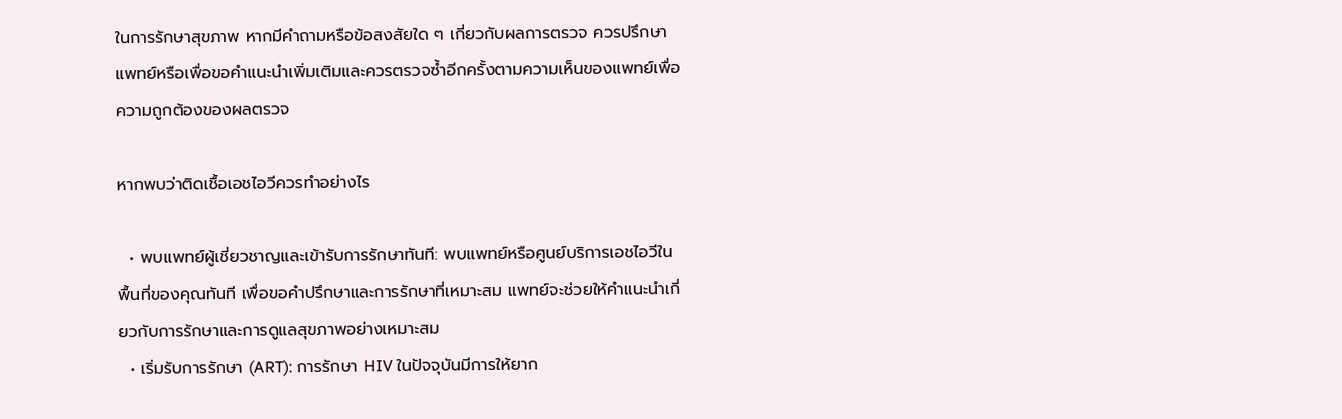ในการรักษาสุขภาพ หากมีคำถามหรือข้อสงสัยใด ๆ เกี่ยวกับผลการตรวจ ควรปรึกษาแพทย์หรือเพื่อขอคำแนะนำเพิ่มเติมและควรตรวจซ้ำอีกครั้งตามความเห็นของแพทย์เพื่อความถูกต้องของผลตรวจ

หากพบว่าติดเชื้อเอชไอวีควรทำอย่างไร

  • พบแพทย์ผู้เชี่ยวชาญและเข้ารับการรักษาทันที: พบแพทย์หรือศูนย์บริการเอชไอวีในพื้นที่ของคุณทันที เพื่อขอคำปรึกษาและการรักษาที่เหมาะสม แพทย์จะช่วยให้คำแนะนำเกี่ยวกับการรักษาและการดูแลสุขภาพอย่างเหมาะสม
  • เริ่มรับการรักษา (ART): การรักษา HIV ในปัจจุบันมีการให้ยาก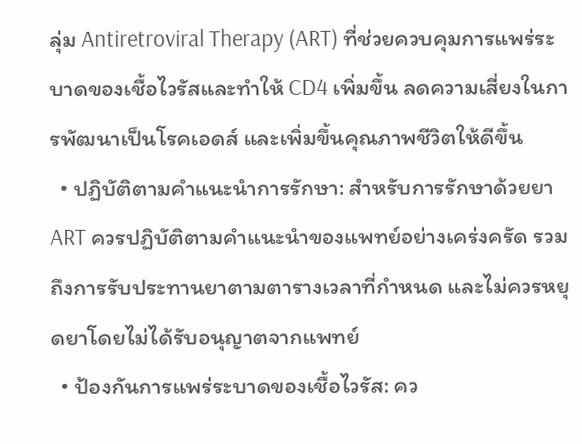ลุ่ม Antiretroviral Therapy (ART) ที่ช่วยควบคุมการแพร่ระบาดของเชื้อไวรัสและทำให้ CD4 เพิ่มขึ้น ลดความเสี่ยงในการพัฒนาเป็นโรคเอดส์ และเพิ่มขึ้นคุณภาพชีวิตให้ดีขึ้น
  • ปฏิบัติตามคำแนะนำการรักษา: สำหรับการรักษาด้วยยา ART ควรปฏิบัติตามคำแนะนำของแพทย์อย่างเคร่งครัด รวมถึงการรับประทานยาตามตารางเวลาที่กำหนด และไม่ควรหยุดยาโดยไม่ได้รับอนุญาตจากแพทย์
  • ป้องกันการแพร่ระบาดของเชื้อไวรัส: คว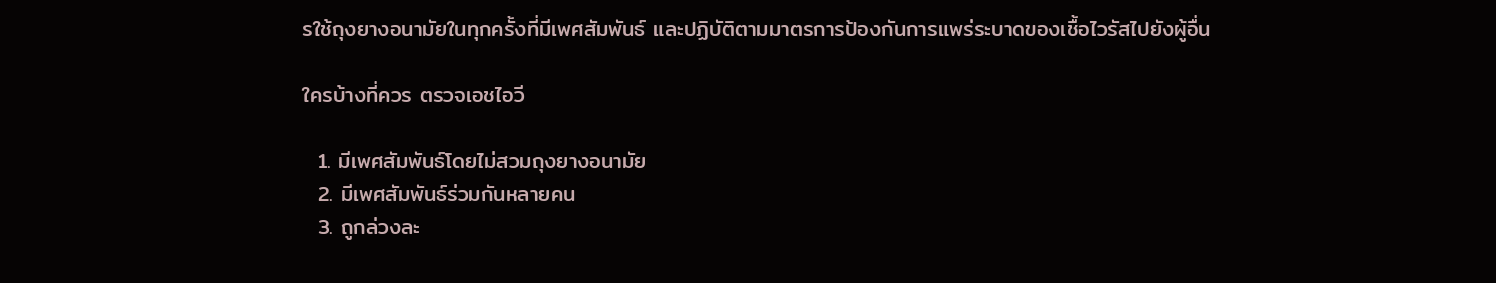รใช้ถุงยางอนามัยในทุกครั้งที่มีเพศสัมพันธ์ และปฏิบัติตามมาตรการป้องกันการแพร่ระบาดของเชื้อไวรัสไปยังผู้อื่น

ใครบ้างที่ควร ตรวจเอชไอวี

  1. มีเพศสัมพันธ์โดยไม่สวมถุงยางอนามัย
  2. มีเพศสัมพันธ์ร่วมกันหลายคน
  3. ถูกล่วงละ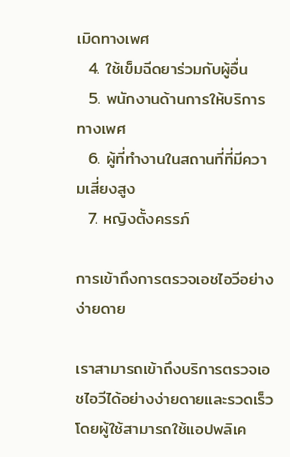เมิดทางเพศ
  4. ใช้เข็มฉีดยาร่วมกับผู้อื่น
  5. พนักงานด้านการให้บริการทางเพศ
  6. ผู้ที่ทำงานในสถานที่ที่มีความเสี่ยงสูง
  7. หญิงตั้งครรภ์

การเข้าถึงการตรวจเอชไอวีอย่างง่ายดาย

เราสามารถเข้าถึงบริการตรวจเอชไอวีได้อย่างง่ายดายและรวดเร็วโดยผู้ใช้สามารถใช้แอปพลิเค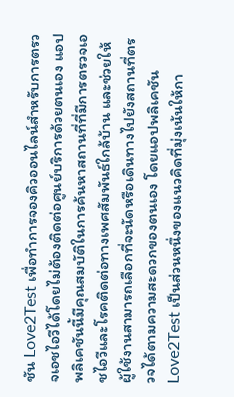ชัน Love2Test เพื่อทำการจองคิวออนไลน์สำหรับการตรวจเอชไอวีได้โดยไม่ต้องติดต่อศูนย์บริการด้วยตนเอง แอปพลิเคชันนี้มีคุณสมบัติในการค้นหาสถานที่ที่มีการตรวจเอชไอวีและโรคติดต่อทางเพศสัมพันธ์ใกล้บ้าน และช่วยให้ผู้ใช้งานสามารถเลือกที่จะนัดหรือเดินทางไปยังสถานที่ตรวจได้ตามความสะดวกของตนเอง โดยแอปพลิเคชัน Love2Test เป็นส่วนหนึ่งของแนวคิดที่มุ่งเน้นให้กา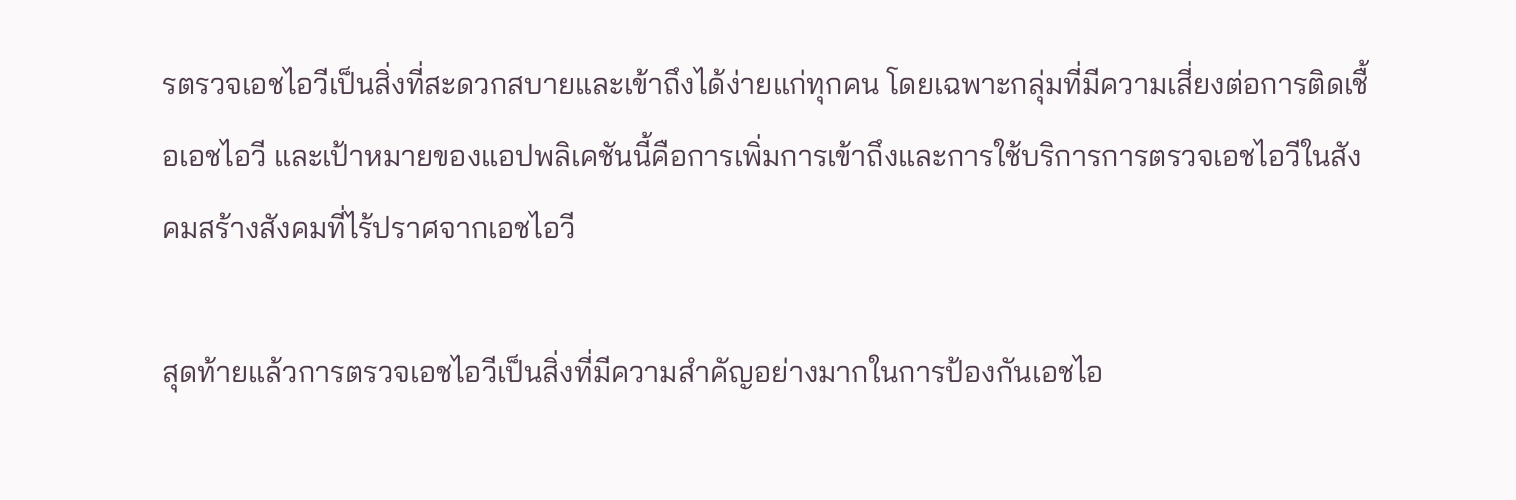รตรวจเอชไอวีเป็นสิ่งที่สะดวกสบายและเข้าถึงได้ง่ายแก่ทุกคน โดยเฉพาะกลุ่มที่มีความเสี่ยงต่อการติดเชื้อเอชไอวี และเป้าหมายของแอปพลิเคชันนี้คือการเพิ่มการเข้าถึงและการใช้บริการการตรวจเอชไอวีในสังคมสร้างสังคมที่ไร้ปราศจากเอชไอวี

สุดท้ายแล้วการตรวจเอชไอวีเป็นสิ่งที่มีความสำคัญอย่างมากในการป้องกันเอชไอ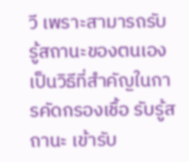วี เพราะสามารถรับรู้สถานะของตนเอง เป็นวิธีที่สำคัญในการคัดกรองเชื้อ รับรู้สถานะ เข้ารับ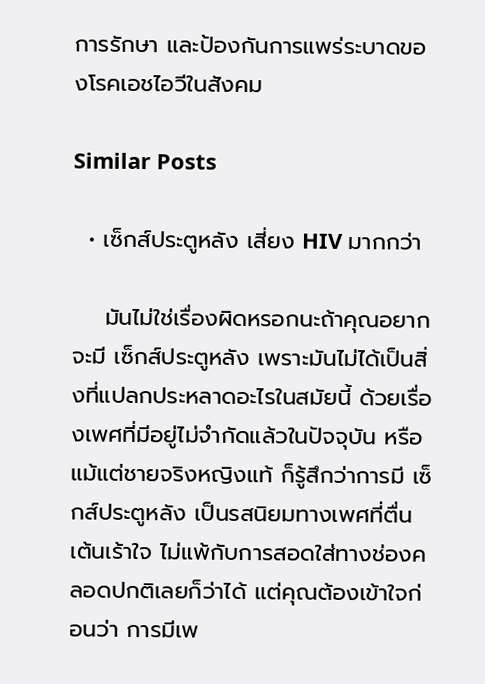การรักษา และป้องกันการแพร่ระบาดของโรคเอชไอวีในสังคม

Similar Posts

  • เซ็กส์ประตูหลัง เสี่ยง HIV มากกว่า

    มันไม่ใช่เรื่องผิดหรอกนะถ้าคุณอยากจะมี เซ็กส์ประตูหลัง เพราะมันไม่ได้เป็นสิ่งที่แปลกประหลาดอะไรในสมัยนี้ ด้วยเรื่องเพศที่มีอยู่ไม่จำกัดแล้วในปัจจุบัน หรือแม้แต่ชายจริงหญิงแท้ ก็รู้สึกว่าการมี เซ็กส์ประตูหลัง เป็นรสนิยมทางเพศที่ตื่นเต้นเร้าใจ ไม่แพ้กับการสอดใส่ทางช่องคลอดปกติเลยก็ว่าได้ แต่คุณต้องเข้าใจก่อนว่า การมีเพ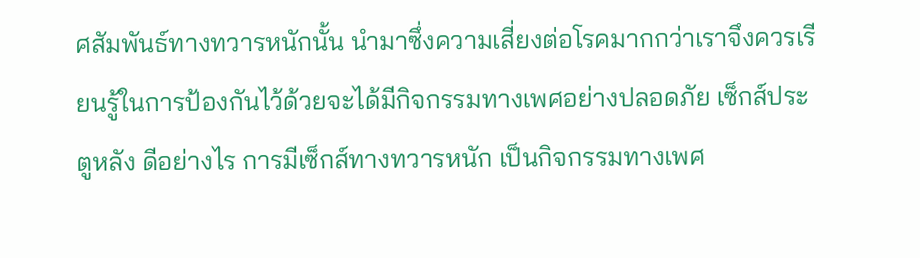ศสัมพันธ์ทางทวารหนักนั้น นำมาซึ่งความเสี่ยงต่อโรคมากกว่าเราจึงควรเรียนรู้ในการป้องกันไว้ด้วยจะได้มีกิจกรรมทางเพศอย่างปลอดภัย เซ็กส์ประตูหลัง ดีอย่างไร การมีเซ็กส์ทางทวารหนัก เป็นกิจกรรมทางเพศ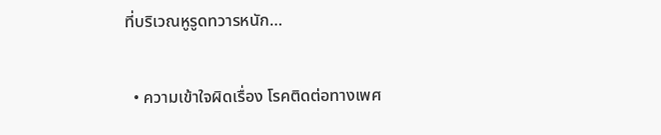ที่บริเวณหูรูดทวารหนัก…

  • ความเข้าใจผิดเรื่อง โรคติดต่อทางเพศ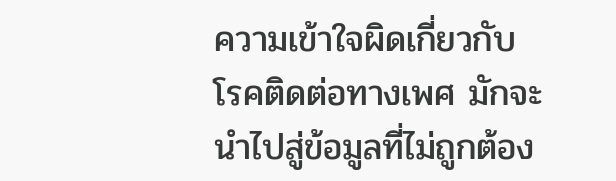ความเข้าใจผิดเกี่ยวกับ โรคติดต่อทางเพศ มักจะนำไปสู่ข้อมูลที่ไม่ถูกต้อง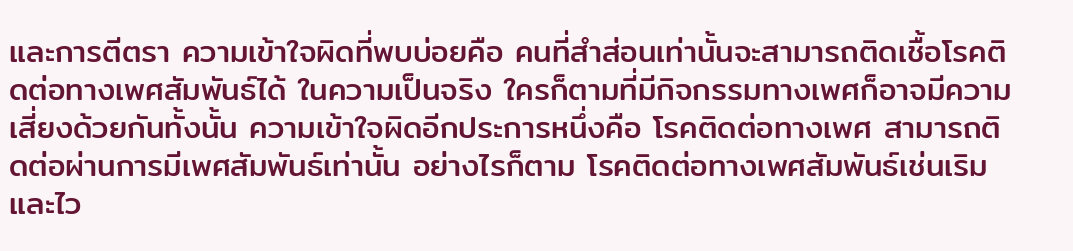และการตีตรา ความเข้าใจผิดที่พบบ่อยคือ คนที่สําส่อนเท่านั้นจะสามารถติดเชื้อโรคติดต่อทางเพศสัมพันธ์ได้ ในความเป็นจริง ใครก็ตามที่มีกิจกรรมทางเพศก็อาจมีความเสี่ยงด้วยกันทั้งนั้น ความเข้าใจผิดอีกประการหนึ่งคือ โรคติดต่อทางเพศ สามารถติดต่อผ่านการมีเพศสัมพันธ์เท่านั้น อย่างไรก็ตาม โรคติดต่อทางเพศสัมพันธ์เช่นเริมและไว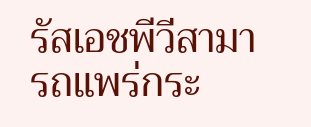รัสเอชพีวีสามารถแพร่กระ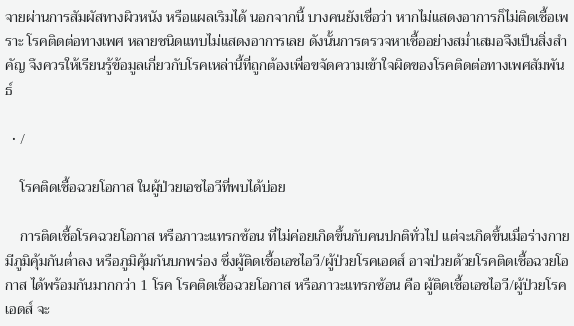จายผ่านการสัมผัสทางผิวหนัง หรือแผลเริมได้ นอกจากนี้ บางคนยังเชื่อว่า หากไม่แสดงอาการก็ไม่ติดเชื้อเพราะ โรคติดต่อทางเพศ หลายชนิดแทบไม่แสดงอาการเลย ดังนั้นการตรวจหาเชื้ออย่างสม่ำเสมอจึงเป็นสิ่งสำคัญ จึงควรให้เรียนรู้ข้อมูลเกี่ยวกับโรคเหล่านี้ที่ถูกต้องเพื่อขจัดความเข้าใจผิดของโรคติดต่อทางเพศสัมพันธ์

  • /

    โรคติดเชื้อฉวยโอกาส ในผู้ป่วยเอชไอวีที่พบได้บ่อย

    การติดเชื้อโรคฉวยโอกาส หรือภาวะแทรกซ้อน ที่ไม่ค่อยเกิดขึ้นกับคนปกติทั่วไป แต่จะเกิดขึ้นเมื่อร่างกายมีภูมิคุ้มกันต่ำลง หรือภูมิคุ้มกันบกพร่อง ซึ่งผู้ติดเชื้อเอชไอวี/ผู้ป่วยโรคเอดส์ อาจป่วยด้วยโรคติดเชื้อฉวยโอกาส ได้พร้อมกันมากกว่า 1 โรค โรคติดเชื้อฉวยโอกาส หรือภาวะแทรกซ้อน คือ ผู้ติดเชื้อเอชไอวี/ผู้ป่วยโรคเอดส์ จะ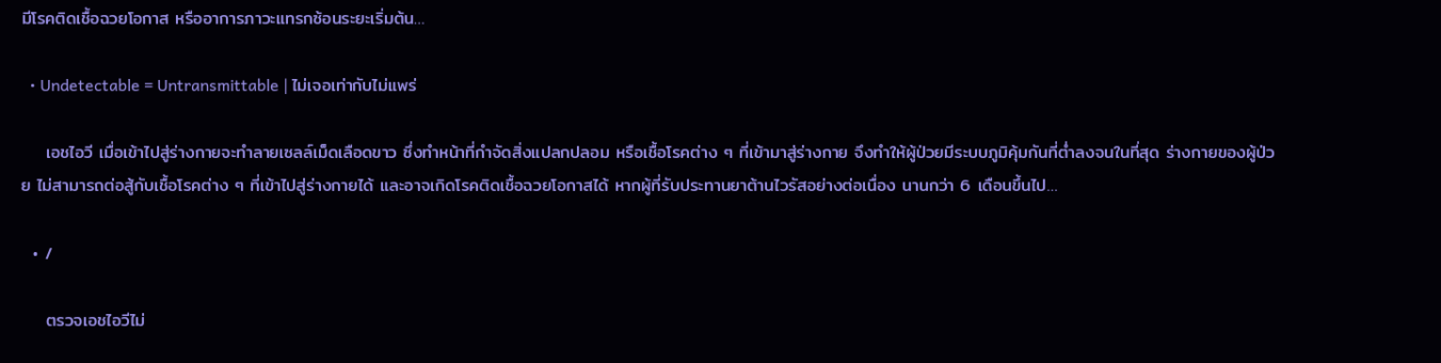มีโรคติดเชื้อฉวยโอกาส หรืออาการภาวะแทรกซ้อนระยะเริ่มต้น…

  • Undetectable = Untransmittable | ไม่เจอเท่ากับไม่แพร่

    เอชไอวี เมื่อเข้าไปสู่ร่างกายจะทำลายเซลล์เม็ดเลือดขาว ซึ่งทำหน้าที่กำจัดสิ่งแปลกปลอม หรือเชื้อโรคต่าง ๆ ที่เข้ามาสู่ร่างกาย จึงทำให้ผู้ป่วยมีระบบภูมิคุ้มกันที่ต่ำลงจนในที่สุด ร่างกายของผู้ป่วย ไม่สามารถต่อสู้กับเชื้อโรคต่าง ๆ ที่เข้าไปสู่ร่างกายได้ และอาจเกิดโรคติดเชื้อฉวยโอกาสได้ หากผู้ที่รับประทานยาต้านไวรัสอย่างต่อเนื่อง นานกว่า 6 เดือนขึ้นไป…

  • /

    ตรวจเอชไอวีไม่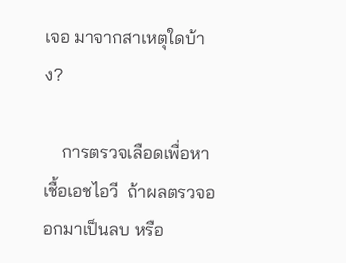เจอ มาจากสาเหตุใดบ้าง?

    การตรวจเลือดเพื่อหาเชื้อเอชไอวี  ถ้าผลตรวจออกมาเป็นลบ หรือ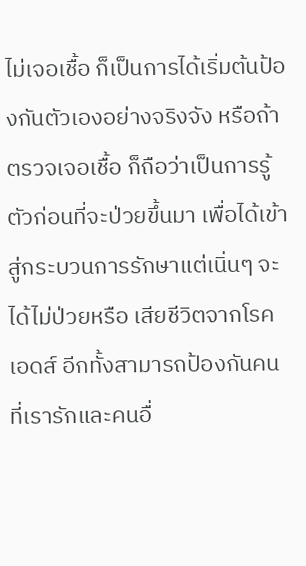ไม่เจอเชื้อ ก็เป็นการได้เริ่มต้นป้องกันตัวเองอย่างจริงจัง หรือถ้าตรวจเจอเชื้อ ก็ถือว่าเป็นการรู้ตัวก่อนที่จะป่วยขึ้นมา เพื่อได้เข้าสู่กระบวนการรักษาแต่เนิ่นๆ จะได้ไม่ป่วยหรือ เสียชีวิตจากโรคเอดส์ อีกทั้งสามารถป้องกันคนที่เรารักและคนอื่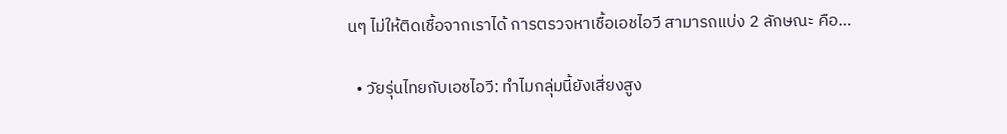นๆ ไม่ให้ติดเชื้อจากเราได้ การตรวจหาเชื้อเอชไอวี สามารถแบ่ง 2 ลักษณะ คือ…

  • วัยรุ่นไทยกับเอชไอวี: ทำไมกลุ่มนี้ยังเสี่ยงสูง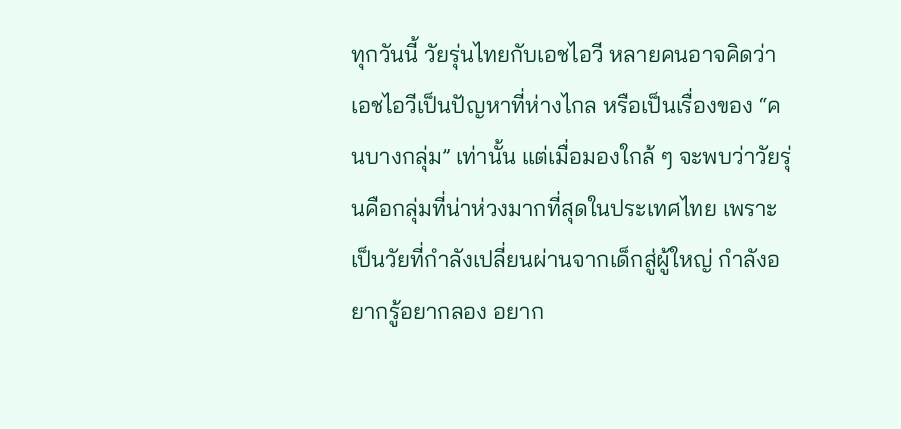ทุกวันนี้ วัยรุ่นไทยกับเอชไอวี หลายคนอาจคิดว่าเอชไอวีเป็นปัญหาที่ห่างไกล หรือเป็นเรื่องของ “คนบางกลุ่ม” เท่านั้น แต่เมื่อมองใกล้ ๆ จะพบว่าวัยรุ่นคือกลุ่มที่น่าห่วงมากที่สุดในประเทศไทย เพราะเป็นวัยที่กำลังเปลี่ยนผ่านจากเด็กสู่ผู้ใหญ่ กำลังอยากรู้อยากลอง อยาก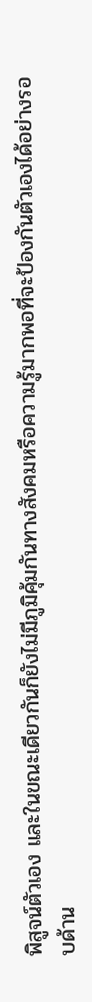พิสูจน์ตัวเอง และในขณะเดียวกันก็ยังไม่มีภูมิคุ้มกันทางสังคมหรือความรู้มากพอที่จะป้องกันตัวเองได้อย่างรอบด้าน